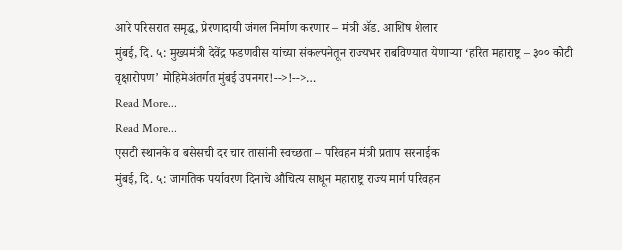आरे परिसरात समृद्ध, प्रेरणादायी जंगल निर्माण करणार – मंत्री ॲड. आशिष शेलार
मुंबई, दि. ५: मुख्यमंत्री देवेंद्र फडणवीस यांच्या संकल्पनेतून राज्यभर राबविण्यात येणाऱ्या ‘हरित महाराष्ट्र – ३०० कोटी वृक्षारोपण’ मोहिमेअंतर्गत मुंबई उपनगर!-->!-->…
Read More...
Read More...
एसटी स्थानके व बसेसची दर चार तासांनी स्वच्छता – परिवहन मंत्री प्रताप सरनाईक
मुंबई, दि. ५: जागतिक पर्यावरण दिनाचे औचित्य साधून महाराष्ट्र राज्य मार्ग परिवहन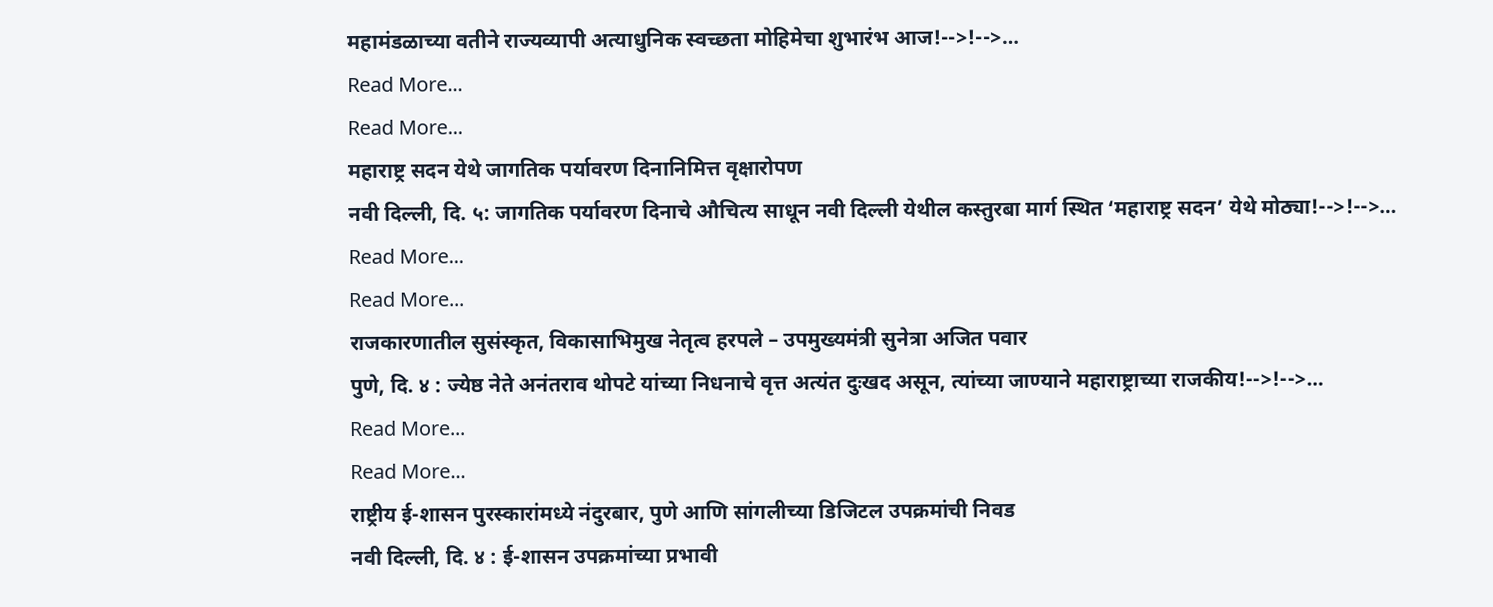महामंडळाच्या वतीने राज्यव्यापी अत्याधुनिक स्वच्छता मोहिमेचा शुभारंभ आज!-->!-->…
Read More...
Read More...
महाराष्ट्र सदन येथे जागतिक पर्यावरण दिनानिमित्त वृक्षारोपण
नवी दिल्ली, दि. ५: जागतिक पर्यावरण दिनाचे औचित्य साधून नवी दिल्ली येथील कस्तुरबा मार्ग स्थित ‘महाराष्ट्र सदन’ येथे मोठ्या!-->!-->…
Read More...
Read More...
राजकारणातील सुसंस्कृत, विकासाभिमुख नेतृत्व हरपले – उपमुख्यमंत्री सुनेत्रा अजित पवार
पुणे, दि. ४ : ज्येष्ठ नेते अनंतराव थोपटे यांच्या निधनाचे वृत्त अत्यंत दुःखद असून, त्यांच्या जाण्याने महाराष्ट्राच्या राजकीय!-->!-->…
Read More...
Read More...
राष्ट्रीय ई-शासन पुरस्कारांमध्ये नंदुरबार, पुणे आणि सांगलीच्या डिजिटल उपक्रमांची निवड
नवी दिल्ली, दि. ४ : ई-शासन उपक्रमांच्या प्रभावी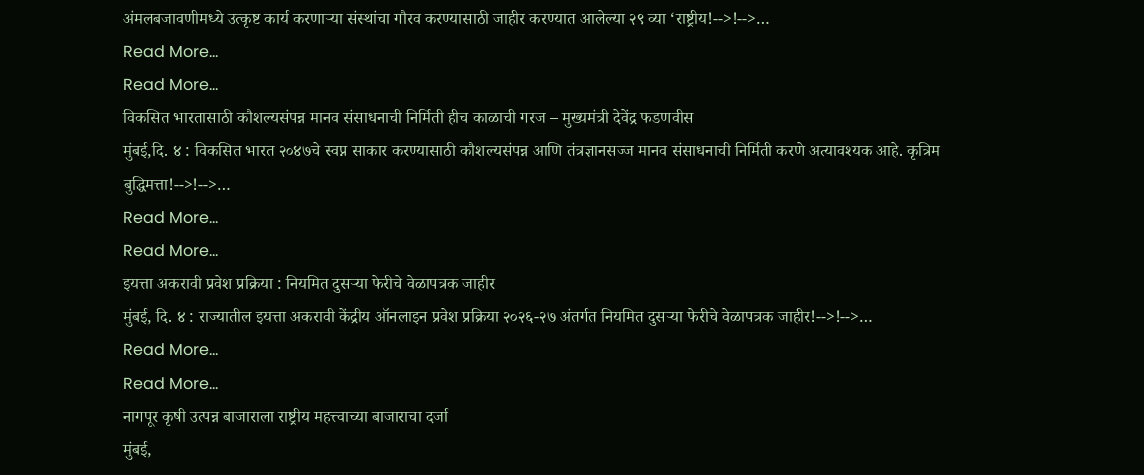अंमलबजावणीमध्ये उत्कृष्ट कार्य करणाऱ्या संस्थांचा गौरव करण्यासाठी जाहीर करण्यात आलेल्या २९ व्या ‘राष्ट्रीय!-->!-->…
Read More...
Read More...
विकसित भारतासाठी कौशल्यसंपन्न मानव संसाधनाची निर्मिती हीच काळाची गरज – मुख्यमंत्री देवेंद्र फडणवीस
मुंबई,दि. ४ : विकसित भारत २०४७चे स्वप्न साकार करण्यासाठी कौशल्यसंपन्न आणि तंत्रज्ञानसज्ज मानव संसाधनाची निर्मिती करणे अत्यावश्यक आहे. कृत्रिम बुद्धिमत्ता!-->!-->…
Read More...
Read More...
इयत्ता अकरावी प्रवेश प्रक्रिया : नियमित दुसऱ्या फेरीचे वेळापत्रक जाहीर
मुंबई, दि. ४ : राज्यातील इयत्ता अकरावी केंद्रीय ऑनलाइन प्रवेश प्रक्रिया २०२६-२७ अंतर्गत नियमित दुसऱ्या फेरीचे वेळापत्रक जाहीर!-->!-->…
Read More...
Read More...
नागपूर कृषी उत्पन्न बाजाराला राष्ट्रीय महत्त्वाच्या बाजाराचा दर्जा
मुंबई,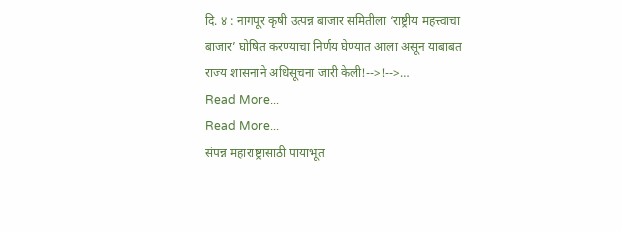दि. ४ : नागपूर कृषी उत्पन्न बाजार समितीला ‘राष्ट्रीय महत्त्वाचा बाजार’ घोषित करण्याचा निर्णय घेण्यात आला असून याबाबत राज्य शासनाने अधिसूचना जारी केली!-->!-->…
Read More...
Read More...
संपन्न महाराष्ट्रासाठी पायाभूत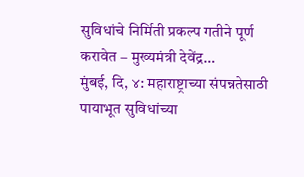सुविधांचे निर्मिती प्रकल्प गतीने पूर्ण करावेत – मुख्यमंत्री देवेंद्र…
मुंबई, दि, ४: महाराष्ट्राच्या संपन्नतेसाठी पायाभूत सुविधांच्या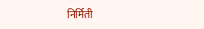निर्मिती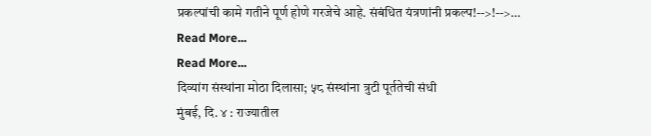प्रकल्पांची कामे गतीने पूर्ण होणे गरजेचे आहे. संबंधित यंत्रणांनी प्रकल्प!-->!-->…
Read More...
Read More...
दिव्यांग संस्थांना मोठा दिलासा; ५८ संस्थांना त्रुटी पूर्ततेची संधी
मुंबई, दि. ४ : राज्यातील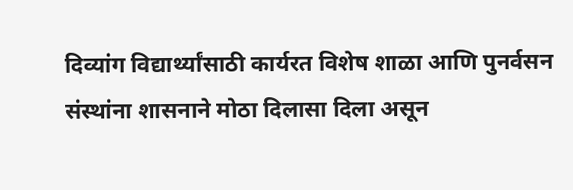दिव्यांग विद्यार्थ्यांसाठी कार्यरत विशेष शाळा आणि पुनर्वसन संस्थांना शासनाने मोठा दिलासा दिला असून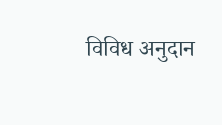विविध अनुदान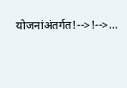योजनांअंतर्गत!-->!-->…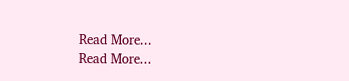Read More...
Read More...